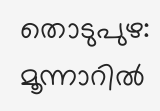തൊടുപുഴ: മൂന്നാറില്‍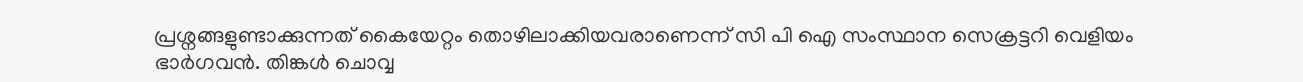പ്രശ്നങ്ങളുണ്ടാക്കുന്നത് കൈയേറ്റം തൊഴിലാക്കിയവരാണെന്ന് സി പി ഐ സംസ്ഥാന സെക്രട്ടറി വെളിയം ഭാര്‍ഗവന്‍. തിങ്കള്‍ ചൊവ്വ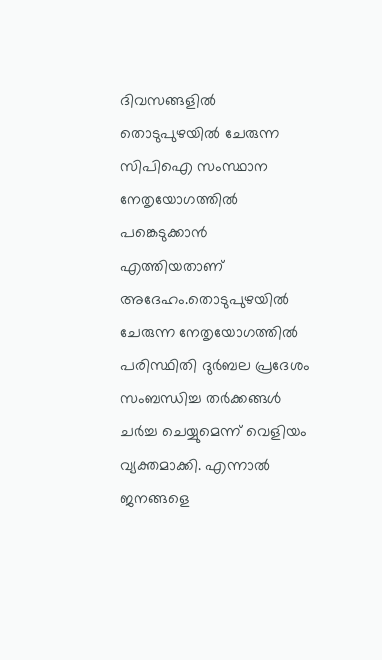ദിവസങ്ങളില്‍ തൊടുപുഴയില്‍ ചേരുന്ന സിപിഐ സംസ്ഥാന നേതൃയോഗത്തില്‍ പങ്കെടുക്കാന്‍ എത്തിയതാണ് അദേഹം.തൊടുപുഴയില്‍ ചേരുന്ന നേതൃയോഗത്തില്‍ പരിസ്ഥിതി ദുര്‍ബല പ്രദേശം സംബന്ധിച്ച തര്‍ക്കങ്ങള്‍ ചര്‍ച്ച ചെയ്യുമെന്ന് വെളിയം വ്യക്തമാക്കി. എന്നാല്‍ ജനങ്ങളെ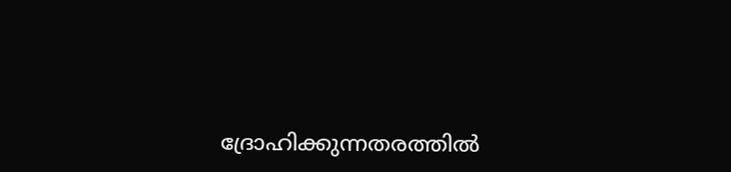ദ്രോഹിക്കുന്നതരത്തില്‍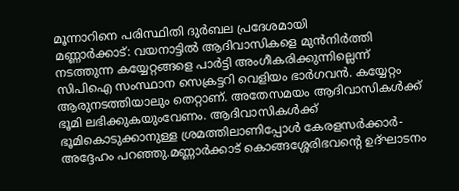മൂന്നാറിനെ പരിസ്ഥിതി ദുര്‍ബല പ്രദേശമായി
മണ്ണാര്‍ക്കാട്: വയനാട്ടില്‍ ആദിവാസികളെ മുന്‍നിര്‍ത്തി നടത്തുന്ന കയ്യേറ്റങ്ങളെ പാര്‍ട്ടി അംഗീകരിക്കുന്നില്ലെന്ന് സിപിഐ സംസ്ഥാന സെക്രട്ടറി വെളിയം ഭാര്‍ഗവന്‍. കയ്യേറ്റം ആരുനടത്തിയാലും തെറ്റാണ്. അതേസമയം ആദിവാസികള്‍ക്ക് ഭൂമി ലഭിക്കുകയുംവേണം. ആദിവാസികള്‍ക്ക് ഭൂമികൊടുക്കാനുള്ള ശ്രമത്തിലാണിപ്പോള്‍ കേരളസര്‍ക്കാര്‍- അദ്ദേഹം പറഞ്ഞു.മണ്ണാര്‍ക്കാട് കൊങ്ങശ്ശേരിഭവന്റെ ഉദ്ഘാടനം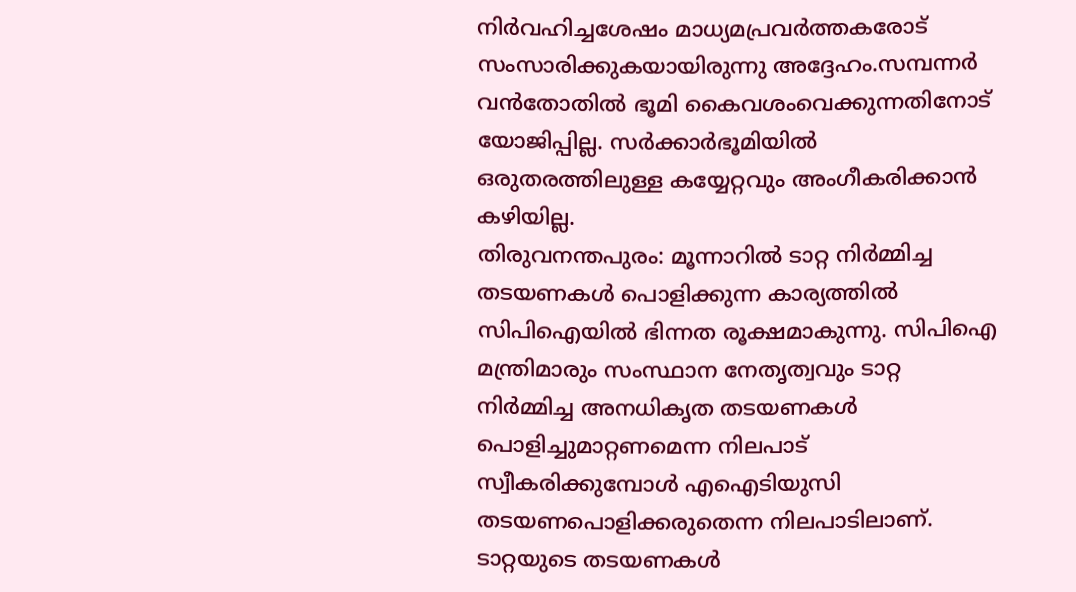നിര്‍വഹിച്ചശേഷം മാധ്യമപ്രവര്‍ത്തകരോട് സംസാരിക്കുകയായിരുന്നു അദ്ദേഹം.സമ്പന്നര്‍ വന്‍തോതില്‍ ഭൂമി കൈവശംവെക്കുന്നതിനോട് യോജിപ്പില്ല. സര്‍ക്കാര്‍ഭൂമിയില്‍ ഒരുതരത്തിലുള്ള കയ്യേറ്റവും അംഗീകരിക്കാന്‍ കഴിയില്ല.
തിരുവനന്തപുരം: മൂന്നാറില്‍ ടാറ്റ നിര്‍മ്മിച്ച തടയണകള്‍ പൊളിക്കുന്ന കാര്യത്തില്‍ സിപിഐയില്‍ ഭിന്നത രൂക്ഷമാകുന്നു. സിപിഐ മന്ത്രിമാരും സംസ്ഥാന നേതൃത്വവും ടാറ്റ നിര്‍മ്മിച്ച അനധികൃത തടയണകള്‍ പൊളിച്ചുമാറ്റണമെന്ന നിലപാട് സ്വീകരിക്കുമ്പോള്‍ എഐടിയുസി തടയണപൊളിക്കരുതെന്ന നിലപാടിലാണ്. ടാറ്റയുടെ തടയണകള്‍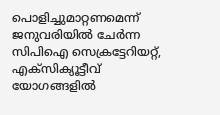പൊളിച്ചുമാറ്റണമെന്ന് ജനുവരിയില്‍ ചേര്‍ന്ന സിപിഐ സെക്രട്ടേറിയറ്റ്, എക്‌സിക്യൂട്ടീവ് യോഗങ്ങളില്‍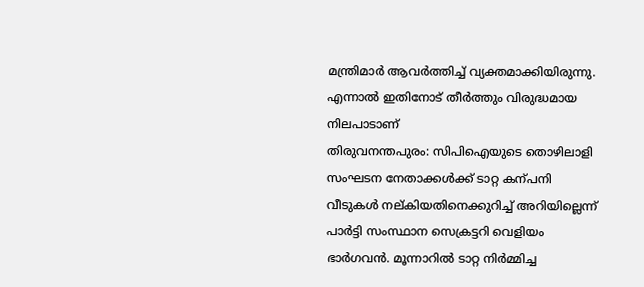മന്ത്രിമാര്‍ ആവര്‍ത്തിച്ച് വ്യക്തമാക്കിയിരുന്നു. എന്നാല്‍ ഇതിനോട് തീര്‍ത്തും വിരുദ്ധമായ നിലപാടാണ്
തിരുവനന്തപുരം: സിപിഐയുടെ തൊഴിലാളി സംഘടന നേതാക്കള്‍ക്ക് ടാറ്റ കന്പനി വീടുകള്‍ നല്കിയതിനെക്കുറിച്ച് അറിയില്ലെന്ന് പാര്‍ട്ടി സംസ്ഥാന സെക്രട്ടറി വെളിയം ഭാര്‍ഗവന്‍. മൂന്നാറില്‍ ടാറ്റ നിര്‍മ്മിച്ച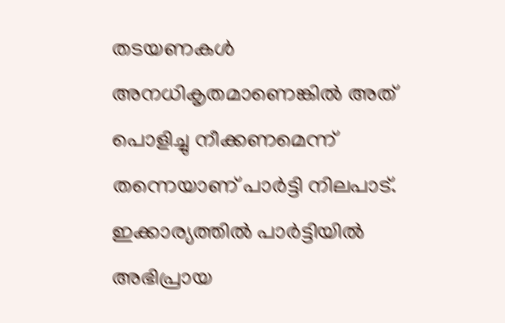തടയണകള്‍ അനധികൃതമാണെങ്കില്‍ അത് പൊളിച്ചു നീക്കണമെന്ന് തന്നെയാണ് പാര്‍ട്ടി നിലപാട്. ഇക്കാര്യത്തില്‍ പാര്‍ട്ടിയില്‍ അഭിപ്രായ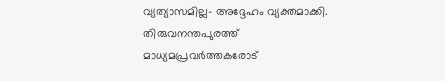വ്യത്യാസമില്ല- അദ്ദേഹം വ്യക്തമാക്കി. തിരുവനന്തപുരത്ത് മാധ്യമപ്രവര്‍ത്തകരോട്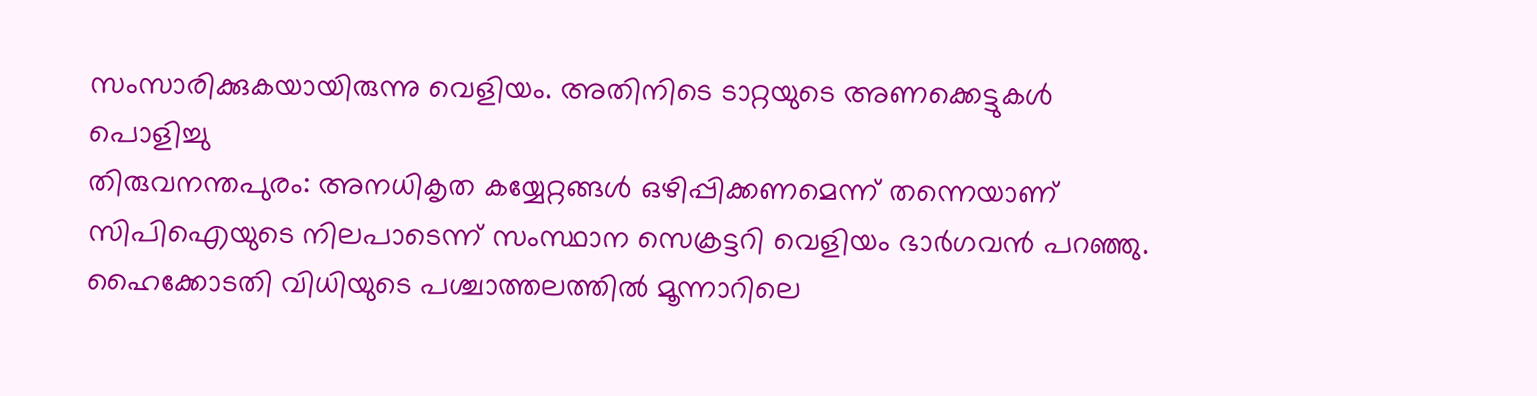സംസാരിക്കുകയായിരുന്നു വെളിയം. അതിനിടെ ടാറ്റയുടെ അണക്കെട്ടുകള്‍ പൊളിച്ചു
തിരുവനന്തപുരം: അനധികൃത കയ്യേറ്റങ്ങള്‍ ഒഴിപ്പിക്കണമെന്ന് തന്നെയാണ് സിപിഐയുടെ നിലപാടെന്ന് സംസ്ഥാന സെക്രട്ടറി വെളിയം ഭാര്‍ഗവന്‍ പറഞ്ഞു. ഹൈക്കോടതി വിധിയുടെ പശ്ചാത്തലത്തില്‍ മൂന്നാറിലെ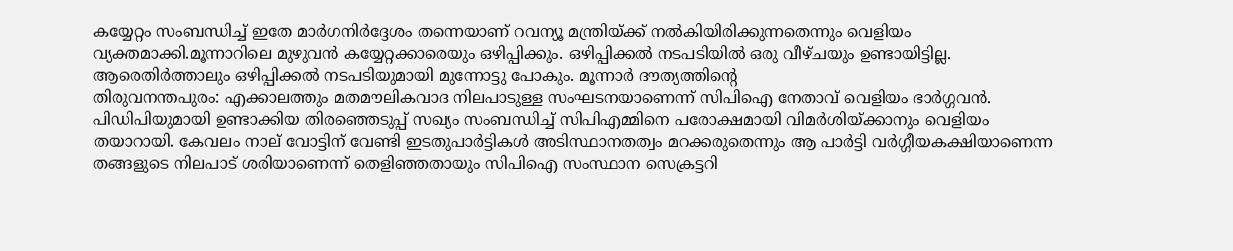കയ്യേറ്റം സംബന്ധിച്ച് ഇതേ മാര്‍ഗനിര്‍ദ്ദേശം തന്നെയാണ് റവന്യൂ മന്ത്രിയ്ക്ക് നല്‍കിയിരിക്കുന്നതെന്നും വെളിയം വ്യക്തമാക്കി.മൂന്നാറിലെ മുഴുവന്‍ കയ്യേറ്റക്കാരെയും ഒഴിപ്പിക്കും. ഒഴിപ്പിക്കല്‍ നടപടിയില്‍ ഒരു വീഴ്ചയും ഉണ്ടായിട്ടില്ല. ആരെതിര്‍ത്താലും ഒഴിപ്പിക്കല്‍ നടപടിയുമായി മുന്നോട്ടു പോകും. മൂന്നാര്‍ ദൗത്യത്തിന്റെ
തിരുവനന്തപുരം: എക്കാലത്തും മതമൗലികവാദ നിലപാടുള്ള സംഘടനയാണെന്ന് സിപിഐ നേതാവ് വെളിയം ഭാര്‍ഗ്ഗവന്‍. പിഡിപിയുമായി ഉണ്ടാക്കിയ തിരഞ്ഞെടുപ്പ് സഖ്യം സംബന്ധിച്ച് സിപിഎമ്മിനെ പരോക്ഷമായി വിമര്‍ശിയ്ക്കാനും വെളിയം തയാറായി. കേവലം നാല് വോട്ടിന് വേണ്ടി ഇടതുപാര്‍ട്ടികള്‍ അടിസ്ഥാനതത്വം മറക്കരുതെന്നും ആ പാര്‍ട്ടി വര്‍ഗ്ഗീയകക്ഷിയാണെന്ന തങ്ങളുടെ നിലപാട് ശരിയാണെന്ന് തെളിഞ്ഞതായും സിപിഐ സംസ്ഥാന സെക്രട്ടറി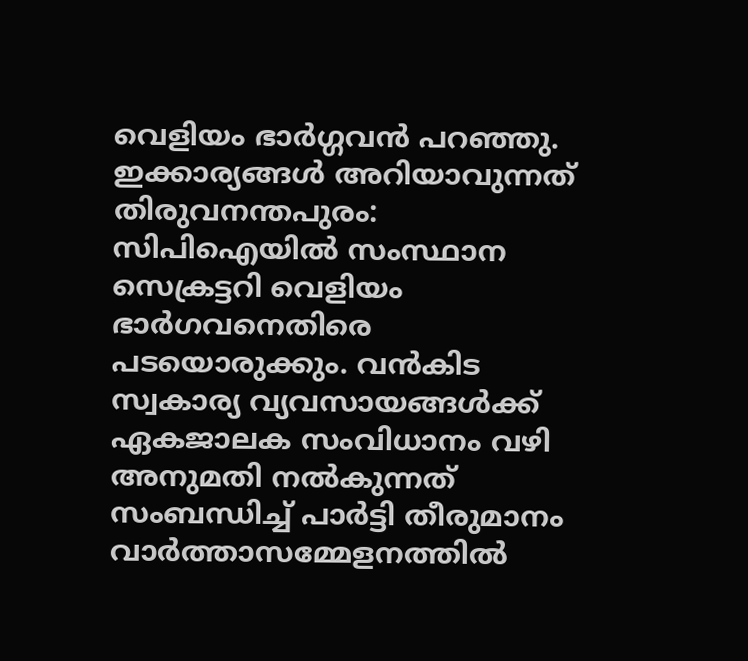വെളിയം ഭാര്‍ഗ്ഗവന്‍ പറഞ്ഞു. ഇക്കാര്യങ്ങള്‍ അറിയാവുന്നത്
തിരുവനന്തപുരം: സിപിഐയില്‍ സംസ്ഥാന സെക്രട്ടറി വെളിയം ഭാര്‍ഗവനെതിരെ പടയൊരുക്കും. വന്‍കിട സ്വകാര്യ വ്യവസായങ്ങള്‍ക്ക് ഏകജാലക സംവിധാനം വഴി അനുമതി നല്‍കുന്നത് സംബന്ധിച്ച് പാര്‍ട്ടി തീരുമാനം വാര്‍ത്താസമ്മേളനത്തില്‍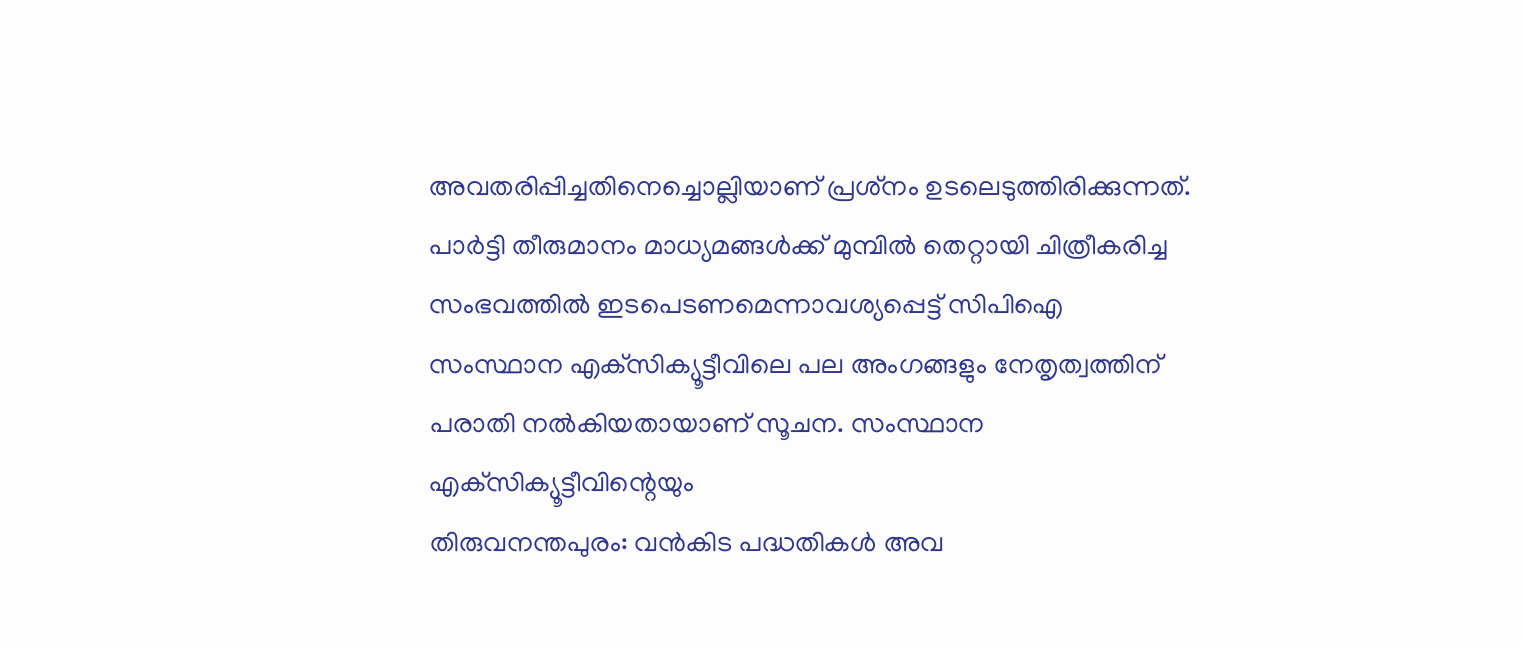അവതരിപ്പിച്ചതിനെച്ചൊല്ലിയാണ് പ്രശ്‌നം ഉടലെടുത്തിരിക്കുന്നത്. പാര്‍ട്ടി തീരുമാനം മാധ്യമങ്ങള്‍ക്ക് മുമ്പില്‍ തെറ്റായി ചിത്രീകരിച്ച സംഭവത്തില്‍ ഇടപെടണമെന്നാവശ്യപ്പെട്ട് സിപിഐ സംസ്ഥാന എക്‌സിക്യൂട്ടീവിലെ പല അംഗങ്ങളും നേതൃത്വത്തിന് പരാതി നല്‍കിയതായാണ് സൂചന. സംസ്ഥാന എക്‌സിക്യൂട്ടീവിന്റെയും
തിരുവനന്തപുരം: വന്‍കിട പദ്ധതികള്‍ അവ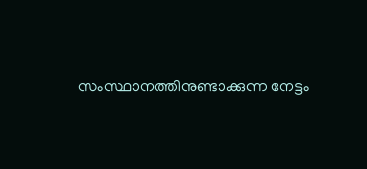സംസ്ഥാനത്തിനുണ്ടാക്കുന്ന നേട്ടം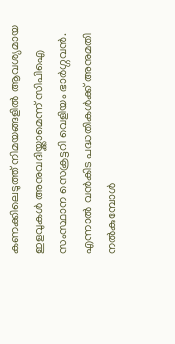കണക്കിലെടുത്ത് നിമയങ്ങളില്‍ ആവശ്യമായ ഇളവുകള്‍ അനുവദിയ്ക്കാമെന്ന് സിപിഐ സംസ്ഥാന സെക്രട്ടറി വെളിയം ഭാര്‍ഗ്ഗവന്‍. എന്നാല്‍ വന്‍കിട പദ്ധതികള്‍ക്ക് അനുമതി നല്‍കുമ്പോള്‍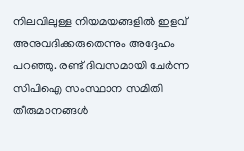നിലവിലുള്ള നിയമയങ്ങളില്‍ ഇളവ് അനുവദിക്കരുതെന്നും അദ്ദേഹം പറഞ്ഞു. രണ്ട് ദിവസമായി ചേര്‍ന്ന സിപിഐ സംസ്ഥാന സമിതി തീരുമാനങ്ങള്‍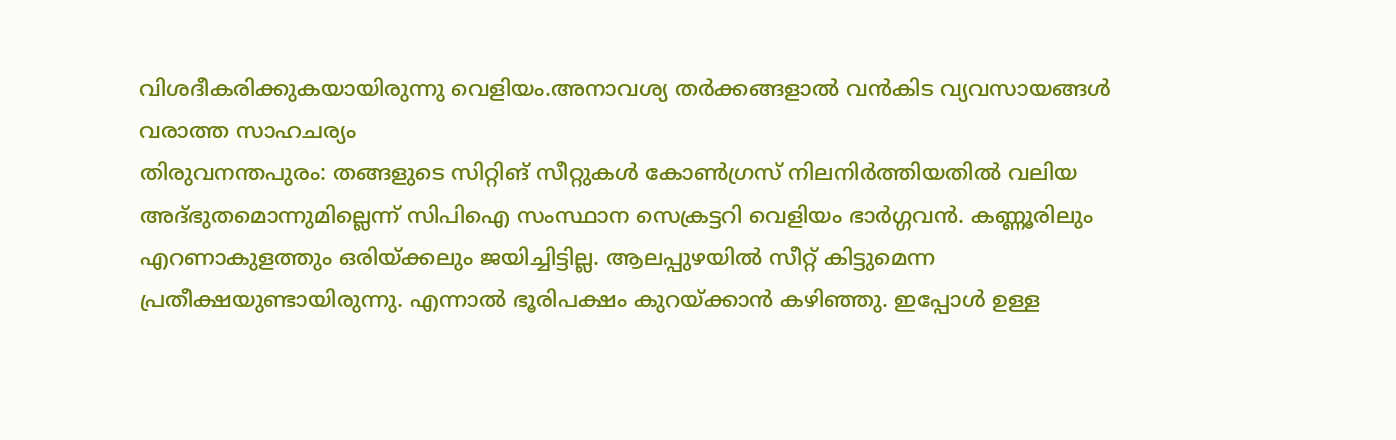വിശദീകരിക്കുകയായിരുന്നു വെളിയം.അനാവശ്യ തര്‍ക്കങ്ങളാല്‍ വന്‍കിട വ്യവസായങ്ങള്‍ വരാത്ത സാഹചര്യം
തിരുവനന്തപുരം: തങ്ങളുടെ സിറ്റിങ് സീറ്റുകള്‍ കോണ്‍ഗ്രസ് നിലനിര്‍ത്തിയതില്‍ വലിയ അദ്ഭുതമൊന്നുമില്ലെന്ന് സിപിഐ സംസ്ഥാന സെക്രട്ടറി വെളിയം ഭാര്‍ഗ്ഗവന്‍. കണ്ണൂരിലും എറണാകുളത്തും ഒരിയ്ക്കലും ജയിച്ചിട്ടില്ല. ആലപ്പുഴയില്‍ സീറ്റ് കിട്ടുമെന്ന പ്രതീക്ഷയുണ്ടായിരുന്നു. എന്നാല്‍ ഭൂരിപക്ഷം കുറയ്ക്കാന്‍ കഴിഞ്ഞു. ഇപ്പോള്‍ ഉള്ള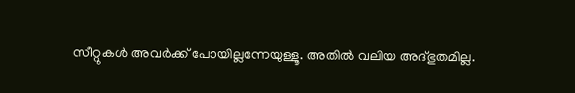സീറ്റുകള്‍ അവര്‍ക്ക് പോയില്ലന്നേയുള്ളൂ. അതില്‍ വലിയ അദ്ഭുതമില്ല.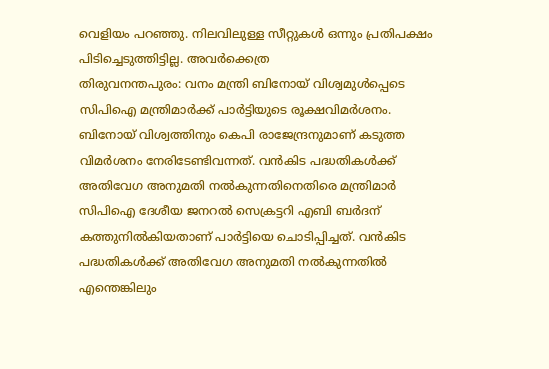വെളിയം പറഞ്ഞു. നിലവിലുള്ള സീറ്റുകള്‍ ഒന്നും പ്രതിപക്ഷം പിടിച്ചെടുത്തിട്ടില്ല. അവര്‍ക്കെത്ര
തിരുവനന്തപുരം: വനം മന്ത്രി ബിനോയ്‌ വിശ്വമുള്‍പ്പെടെ സിപിഐ മന്ത്രിമാര്‍ക്ക്‌ പാര്‍ട്ടിയുടെ രൂക്ഷവിമര്‍ശനം. ബിനോയ്‌ വിശ്വത്തിനും കെപി രാജേന്ദ്രനുമാണ്‌ കടുത്ത വിമര്‍ശനം നേരിടേണ്ടിവന്നത്‌. വന്‍കിട പദ്ധതികള്‍ക്ക്‌ അതിവേഗ അനുമതി നല്‍കുന്നതിനെതിരെ മന്ത്രിമാര്‍ സിപിഐ ദേശീയ ജനറല്‍ സെക്രട്ടറി എബി ബര്‍ദന്‌ കത്തുനില്‍കിയതാണ്‌ പാര്‍ട്ടിയെ ചൊടിപ്പിച്ചത്‌. വന്‍കിട പദ്ധതികള്‍ക്ക്‌ അതിവേഗ അനുമതി നല്‍കുന്നതില്‍ എന്തെങ്കിലും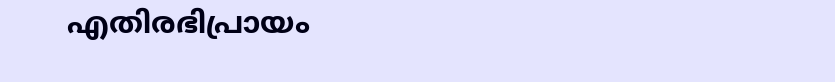എതിരഭിപ്രായം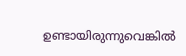ഉണ്ടായിരുന്നുവെങ്കില്‍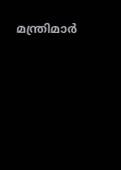മന്ത്രിമാര്‍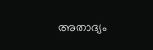അതാദ്യം